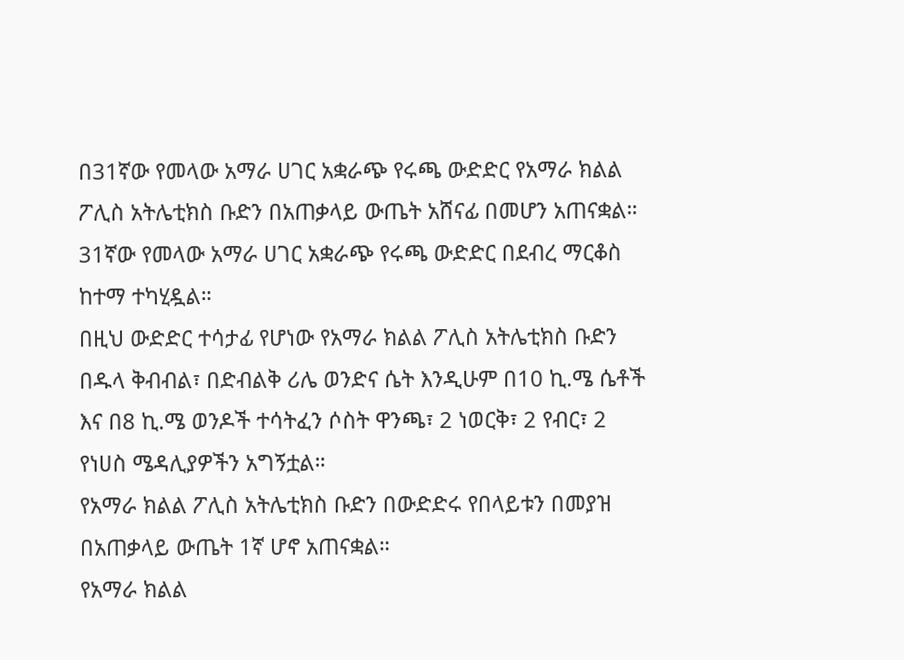በ31ኛው የመላው አማራ ሀገር አቋራጭ የሩጫ ውድድር የአማራ ክልል ፖሊስ አትሌቲክስ ቡድን በአጠቃላይ ውጤት አሸናፊ በመሆን አጠናቋል።
31ኛው የመላው አማራ ሀገር አቋራጭ የሩጫ ውድድር በደብረ ማርቆስ ከተማ ተካሂዷል።
በዚህ ውድድር ተሳታፊ የሆነው የአማራ ክልል ፖሊስ አትሌቲክስ ቡድን በዱላ ቅብብል፣ በድብልቅ ሪሌ ወንድና ሴት እንዲሁም በ10 ኪ.ሜ ሴቶች እና በ8 ኪ.ሜ ወንዶች ተሳትፈን ሶስት ዋንጫ፣ 2 ነወርቅ፣ 2 የብር፣ 2 የነሀስ ሜዳሊያዎችን አግኝቷል።
የአማራ ክልል ፖሊስ አትሌቲክስ ቡድን በውድድሩ የበላይቱን በመያዝ በአጠቃላይ ውጤት 1ኛ ሆኖ አጠናቋል።
የአማራ ክልል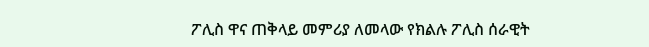ፖሊስ ዋና ጠቅላይ መምሪያ ለመላው የክልሉ ፖሊስ ሰራዊት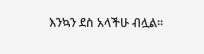እንኳን ደስ አላችሁ ብሏል።